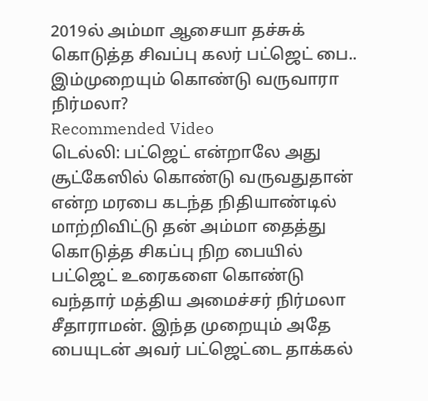2019ல் அம்மா ஆசையா தச்சுக் கொடுத்த சிவப்பு கலர் பட்ஜெட் பை.. இம்முறையும் கொண்டு வருவாரா நிர்மலா?
Recommended Video
டெல்லி: பட்ஜெட் என்றாலே அது சூட்கேஸில் கொண்டு வருவதுதான் என்ற மரபை கடந்த நிதியாண்டில் மாற்றிவிட்டு தன் அம்மா தைத்து கொடுத்த சிகப்பு நிற பையில் பட்ஜெட் உரைகளை கொண்டு வந்தார் மத்திய அமைச்சர் நிர்மலா சீதாராமன். இந்த முறையும் அதே பையுடன் அவர் பட்ஜெட்டை தாக்கல்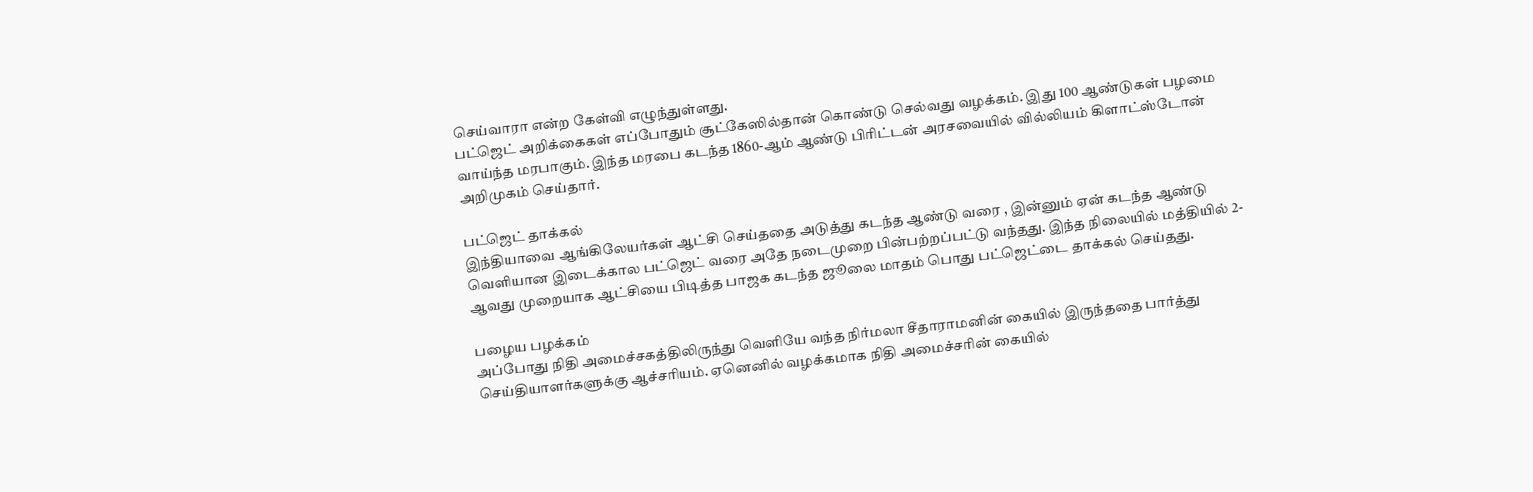செய்வாரா என்ற கேள்வி எழுந்துள்ளது.
பட்ஜெட் அறிக்கைகள் எப்போதும் சூட்கேஸில்தான் கொண்டு செல்வது வழக்கம். இது 100 ஆண்டுகள் பழமை வாய்ந்த மரபாகும். இந்த மரபை கடந்த 1860-ஆம் ஆண்டு பிரிட்டன் அரசவையில் வில்லியம் கிளாட்ஸ்டோன் அறிமுகம் செய்தார்.

பட்ஜெட் தாக்கல்
இந்தியாவை ஆங்கிலேயர்கள் ஆட்சி செய்ததை அடுத்து கடந்த ஆண்டு வரை , இன்னும் ஏன் கடந்த ஆண்டு வெளியான இடைக்கால பட்ஜெட் வரை அதே நடைமுறை பின்பற்றப்பட்டு வந்தது. இந்த நிலையில் மத்தியில் 2-ஆவது முறையாக ஆட்சியை பிடித்த பாஜக கடந்த ஜூலை மாதம் பொது பட்ஜெட்டை தாக்கல் செய்தது.

பழைய பழக்கம்
அப்போது நிதி அமைச்சகத்திலிருந்து வெளியே வந்த நிர்மலா சீதாராமனின் கையில் இருந்ததை பார்த்து செய்தியாளர்களுக்கு ஆச்சரியம். ஏனெனில் வழக்கமாக நிதி அமைச்சரின் கையில்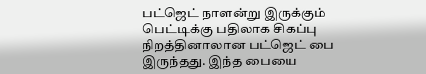பட்ஜெட் நாளன்று இருக்கும் பெட்டிக்கு பதிலாக சிகப்பு நிறத்தினாலான பட்ஜெட் பை இருந்தது. இந்த பையை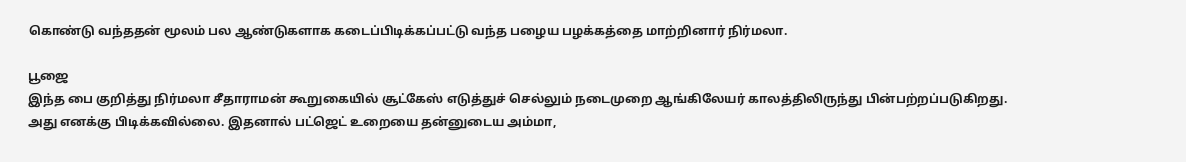கொண்டு வந்ததன் மூலம் பல ஆண்டுகளாக கடைப்பிடிக்கப்பட்டு வந்த பழைய பழக்கத்தை மாற்றினார் நிர்மலா.

பூஜை
இந்த பை குறித்து நிர்மலா சீதாராமன் கூறுகையில் சூட்கேஸ் எடுத்துச் செல்லும் நடைமுறை ஆங்கிலேயர் காலத்திலிருந்து பின்பற்றப்படுகிறது. அது எனக்கு பிடிக்கவில்லை. இதனால் பட்ஜெட் உறையை தன்னுடைய அம்மா,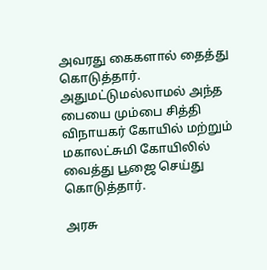அவரது கைகளால் தைத்து கொடுத்தார். அதுமட்டுமல்லாமல் அந்த பையை மும்பை சித்தி விநாயகர் கோயில் மற்றும் மகாலட்சுமி கோயிலில் வைத்து பூஜை செய்து கொடுத்தார்.

அரசு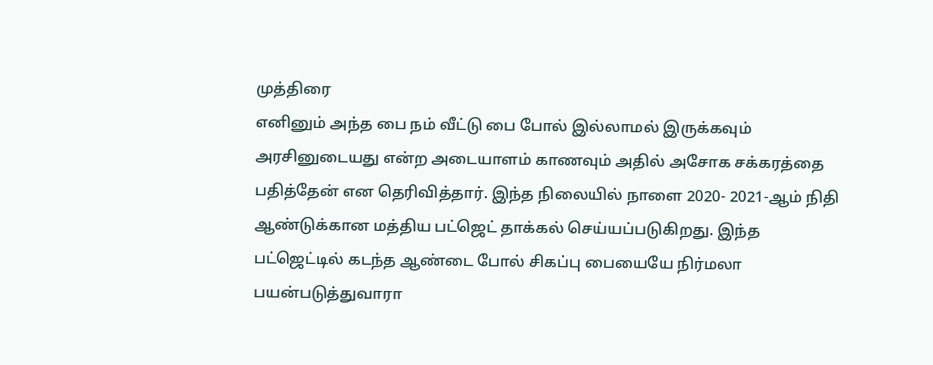முத்திரை
எனினும் அந்த பை நம் வீட்டு பை போல் இல்லாமல் இருக்கவும் அரசினுடையது என்ற அடையாளம் காணவும் அதில் அசோக சக்கரத்தை பதித்தேன் என தெரிவித்தார். இந்த நிலையில் நாளை 2020- 2021-ஆம் நிதி ஆண்டுக்கான மத்திய பட்ஜெட் தாக்கல் செய்யப்படுகிறது. இந்த பட்ஜெட்டில் கடந்த ஆண்டை போல் சிகப்பு பையையே நிர்மலா பயன்படுத்துவாரா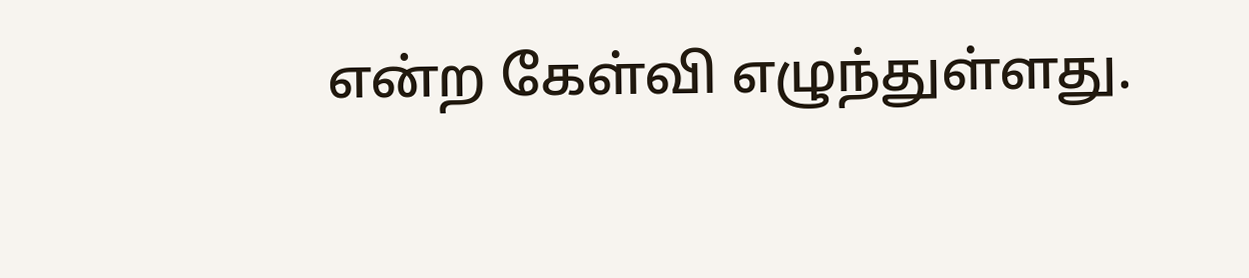என்ற கேள்வி எழுந்துள்ளது.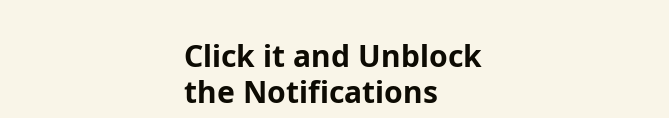Click it and Unblock the Notifications